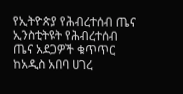የኢትዮጵያ የሕብረተሰብ ጤና ኢንስቲትዩት የሕብረተሰብ ጤና አደጋዎች ቁጥጥር ከአዲስ አበባ ሀገረ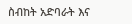ስብከት አድባራት እና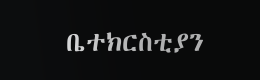ቤተክርስቲያን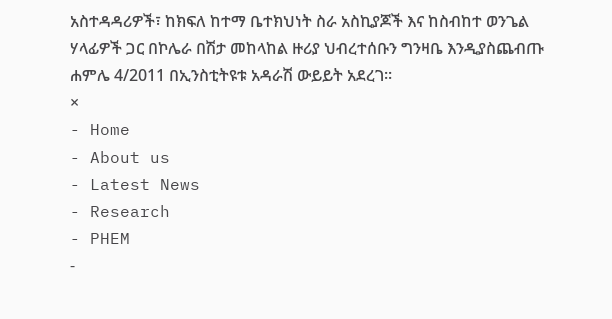አስተዳዳሪዎች፣ ከክፍለ ከተማ ቤተክህነት ስራ አስኪያጆች እና ከስብከተ ወንጌል ሃላፊዎች ጋር በኮሌራ በሽታ መከላከል ዙሪያ ህብረተሰቡን ግንዛቤ እንዲያስጨብጡ ሐምሌ 4/2011 በኢንስቲትዩቱ አዳራሽ ውይይት አደረገ፡፡
×
- Home
- About us
- Latest News
- Research
- PHEM
-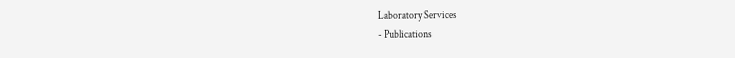Laboratory Services
- Publications